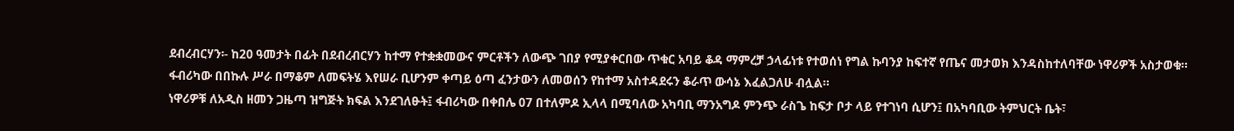ደብረብርሃን፡- ከ20 ዓመታት በፊት በደብረብርሃን ከተማ የተቋቋመውና ምርቶችን ለውጭ ገበያ የሚያቀርበው ጥቁር አባይ ቆዳ ማምረቻ ኃላፊነቱ የተወሰነ የግል ኩባንያ ከፍተኛ የጤና መታወክ እንዳስከተለባቸው ነዋሪዎች አስታወቁ።
ፋብሪካው በበኩሉ ሥራ በማቆም ለመፍትሄ እየሠራ ቢሆንም ቀጣይ ዕጣ ፈንታውን ለመወሰን የከተማ አስተዳደሩን ቆራጥ ውሳኔ እፈልጋለሁ ብሏል።
ነዋሪዎቹ ለአዲስ ዘመን ጋዜጣ ዝግጅት ክፍል እንደገለፁት፤ ፋብሪካው በቀበሌ 07 በተለምዶ ኢላላ በሚባለው አካባቢ ማንአግዶ ምንጭ ራስጌ ከፍታ ቦታ ላይ የተገነባ ሲሆን፤ በአካባቢው ትምህርት ቤት፣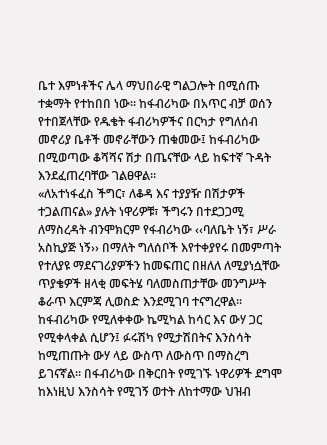ቤተ እምነቶችና ሌላ ማህበራዊ ግልጋሎት በሚሰጡ ተቋማት የተከበበ ነው። ከፋብሪካው በአጥር ብቻ ወሰን የተበጀላቸው የዱቄት ፋብሪካዎችና በርካታ የግለሰብ መኖሪያ ቤቶች መኖራቸውን ጠቁመው፤ ከፋብሪካው በሚወጣው ቆሻሻና ሽታ በጤናቸው ላይ ከፍተኛ ጉዳት እንደፈጠረባቸው ገልፀዋል።
«ለአተነፋፈስ ችግር፣ ለቆዳ እና ተያያዥ በሽታዎች ተጋልጠናል» ያሉት ነዋሪዎቹ፣ ችግሩን በተደጋጋሚ ለማስረዳት ብንሞክርም የፋብሪካው ‹‹ባለቤት ነኝ፣ ሥራ አስኪያጅ ነኝ›› በማለት ግለሰቦች እየተቀያየሩ በመምጣት የተለያዩ ማደናገሪያዎችን ከመፍጠር በዘለለ ለሚያነሷቸው ጥያቄዎች ዘላቂ መፍትሄ ባለመስጠታቸው መንግሥት ቆራጥ እርምጃ ሊወስድ እንደሚገባ ተናግረዋል።
ከፋብሪካው የሚለቀቀው ኬሚካል ከሳር እና ውሃ ጋር የሚቀላቀል ሲሆን፤ ፉሩሽካ የሚታሽበትና እንስሳት ከሚጠጡት ውሃ ላይ ውስጥ ለውስጥ በማስረግ ይገናኛል። በፋብሪካው በቅርበት የሚገኙ ነዋሪዎች ደግሞ ከእነዚህ እንስሳት የሚገኝ ወተት ለከተማው ህዝብ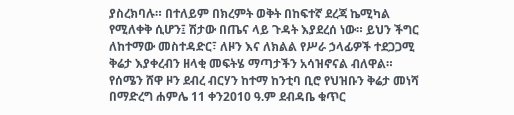ያስረክባሉ። በተለይም በክረምት ወቅት በከፍተኛ ደረጃ ኬሚካል የሚለቀቅ ሲሆን፤ ሽታው በጤና ላይ ጉዳት እያደረሰ ነው። ይህን ችግር ለከተማው መስተዳድር፣ ለዞን እና ለክልል የሥራ ኃላፊዎች ተደጋጋሚ ቅሬታ እያቀረብን ዘላቂ መፍትሄ ማጣታችን አሳዝኖናል ብለዋል።
የሰሜን ሸዋ ዞን ደብረ ብርሃን ከተማ ከንቲባ ቢሮ የህዝቡን ቅሬታ መነሻ በማድረግ ሐምሌ 11 ቀን2010 ዓ.ም ደብዳቤ ቁጥር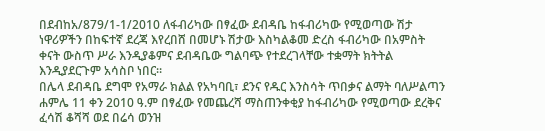በደብከአ/879/1-1/2010 ለፋብሪካው በፃፈው ደብዳቤ ከፋብሪካው የሚወጣው ሽታ ነዋሪዎችን በከፍተኛ ደረጃ እየረበሸ በመሆኑ ሽታው እስካልቆመ ድረስ ፋብሪካው በአምስት ቀናት ውስጥ ሥራ እንዲያቆምና ደብዳቤው ግልባጭ የተደረገላቸው ተቋማት ክትትል እንዲያደርጉም አሳስቦ ነበር።
በሌላ ደብዳቤ ደግሞ የአማራ ክልል የአካባቢ፣ ደንና የዱር እንስሳት ጥበቃና ልማት ባለሥልጣን ሐምሌ 11 ቀን 2010 ዓ.ም በፃፈው የመጨረሻ ማስጠንቀቂያ ከፋብሪካው የሚወጣው ደረቅና ፈሳሽ ቆሻሻ ወደ በሬሳ ወንዝ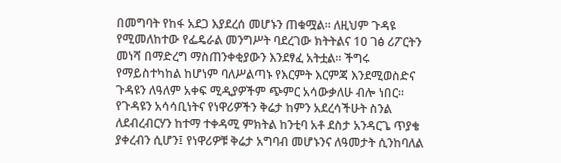በመግባት የከፋ አደጋ እያደረሰ መሆኑን ጠቁሟል። ለዚህም ጉዳዩ የሚመለከተው የፌዴራል መንግሥት ባደረገው ክትትልና 10 ገፅ ሪፖርትን መነሻ በማድረግ ማስጠንቀቂያውን እንደፃፈ አትቷል። ችግሩ የማይስተካከል ከሆነም ባለሥልጣኑ የእርምት እርምጃ እንደሚወስድና ጉዳዩን ለዓለም አቀፍ ሚዲያዎችም ጭምር አሳውቃለሁ ብሎ ነበር።
የጉዳዩን አሳሳቢነትና የነዋሪዎችን ቅሬታ ከምን አደረሳችሁት ስንል ለደብረብርሃን ከተማ ተቀዳሚ ምክትል ከንቲባ አቶ ደስታ አንዳርጌ ጥያቄ ያቀረብን ሲሆን፤ የነዋሪዎቹ ቅሬታ አግባብ መሆኑንና ለዓመታት ሲንከባለል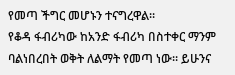የመጣ ችግር መሆኑን ተናግረዋል።
የቆዳ ፋብሪካው ከአንድ ፋብሪካ በስተቀር ማንም ባልነበረበት ወቅት ለልማት የመጣ ነው። ይሁንና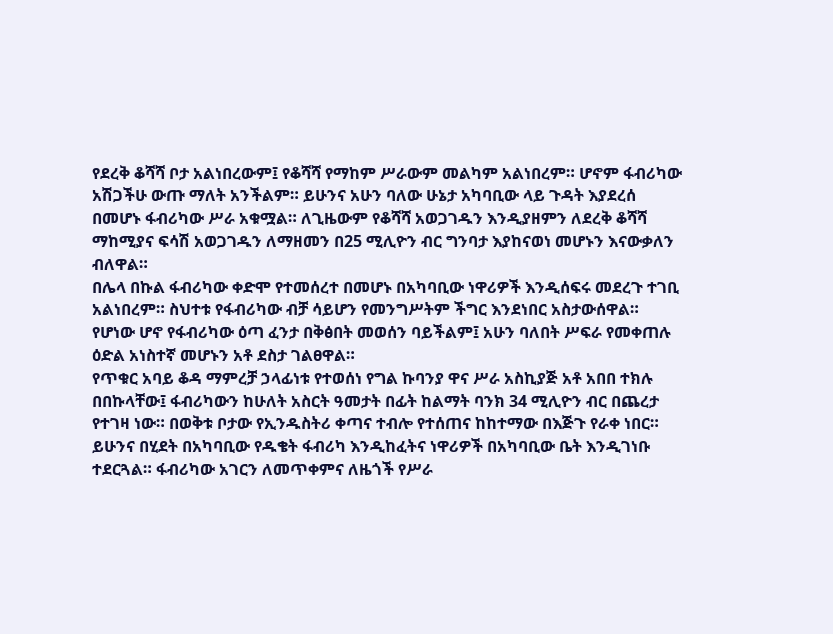የደረቅ ቆሻሻ ቦታ አልነበረውም፤ የቆሻሻ የማከም ሥራውም መልካም አልነበረም። ሆኖም ፋብሪካው አሽጋችሁ ውጡ ማለት አንችልም። ይሁንና አሁን ባለው ሁኔታ አካባቢው ላይ ጉዳት እያደረሰ በመሆኑ ፋብሪካው ሥራ አቁሟል። ለጊዜውም የቆሻሻ አወጋገዱን እንዲያዘምን ለደረቅ ቆሻሻ ማከሚያና ፍሳሽ አወጋገዱን ለማዘመን በ25 ሚሊዮን ብር ግንባታ እያከናወነ መሆኑን እናውቃለን ብለዋል።
በሌላ በኩል ፋብሪካው ቀድሞ የተመሰረተ በመሆኑ በአካባቢው ነዋሪዎች እንዲሰፍሩ መደረጉ ተገቢ አልነበረም። ስህተቱ የፋብሪካው ብቻ ሳይሆን የመንግሥትም ችግር እንደነበር አስታውሰዋል። የሆነው ሆኖ የፋብሪካው ዕጣ ፈንታ በቅፅበት መወሰን ባይችልም፤ አሁን ባለበት ሥፍራ የመቀጠሉ ዕድል አነስተኛ መሆኑን አቶ ደስታ ገልፀዋል።
የጥቁር አባይ ቆዳ ማምረቻ ኃላፊነቱ የተወሰነ የግል ኩባንያ ዋና ሥራ አስኪያጅ አቶ አበበ ተክሉ በበኩላቸው፤ ፋብሪካውን ከሁለት አስርት ዓመታት በፊት ከልማት ባንክ 34 ሚሊዮን ብር በጨረታ የተገዛ ነው። በወቅቱ ቦታው የኢንዱስትሪ ቀጣና ተብሎ የተሰጠና ከከተማው በእጅጉ የራቀ ነበር። ይሁንና በሂደት በአካባቢው የዱቄት ፋብሪካ እንዲከፈትና ነዋሪዎች በአካባቢው ቤት እንዲገነቡ ተደርጓል። ፋብሪካው አገርን ለመጥቀምና ለዜጎች የሥራ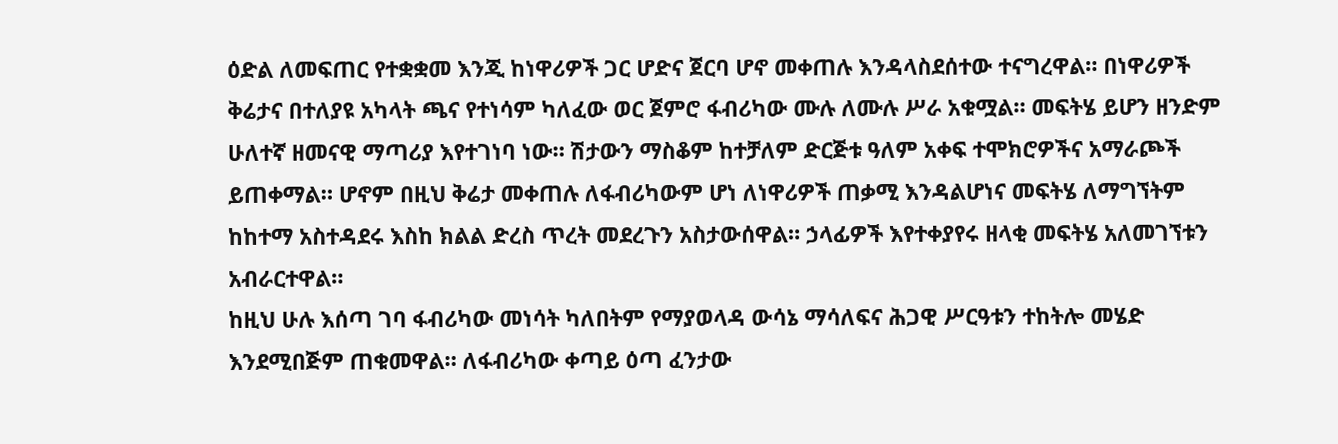ዕድል ለመፍጠር የተቋቋመ እንጂ ከነዋሪዎች ጋር ሆድና ጀርባ ሆኖ መቀጠሉ እንዳላስደሰተው ተናግረዋል። በነዋሪዎች ቅሬታና በተለያዩ አካላት ጫና የተነሳም ካለፈው ወር ጀምሮ ፋብሪካው ሙሉ ለሙሉ ሥራ አቁሟል። መፍትሄ ይሆን ዘንድም ሁለተኛ ዘመናዊ ማጣሪያ እየተገነባ ነው። ሽታውን ማስቆም ከተቻለም ድርጅቱ ዓለም አቀፍ ተሞክሮዎችና አማራጮች ይጠቀማል። ሆኖም በዚህ ቅሬታ መቀጠሉ ለፋብሪካውም ሆነ ለነዋሪዎች ጠቃሚ እንዳልሆነና መፍትሄ ለማግኘትም ከከተማ አስተዳደሩ እስከ ክልል ድረስ ጥረት መደረጉን አስታውሰዋል። ኃላፊዎች እየተቀያየሩ ዘላቂ መፍትሄ አለመገኘቱን አብራርተዋል።
ከዚህ ሁሉ እሰጣ ገባ ፋብሪካው መነሳት ካለበትም የማያወላዳ ውሳኔ ማሳለፍና ሕጋዊ ሥርዓቱን ተከትሎ መሄድ እንደሚበጅም ጠቁመዋል። ለፋብሪካው ቀጣይ ዕጣ ፈንታው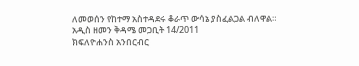ለመወሰን የከተማ አስተዳደሩ ቆራጥ ውሳኔ ያስፈልጋል ብለዋል።
አዲስ ዘመን ቅዳሜ መጋቢት 14/2011
ክፍለዮሐንስ አንበርብር